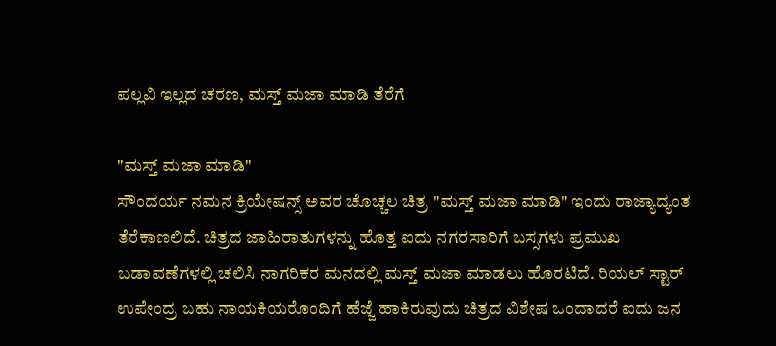ಪಲ್ಲವಿ ಇಲ್ಲದ ಚರಣ, ಮಸ್ತ್ ಮಜಾ ಮಾಡಿ ತೆರೆಗೆ

"ಮಸ್ತ್ ಮಜಾ ಮಾಡಿ"
ಸೌಂದರ್ಯ ನಮನ ಕ್ರಿಯೇಷನ್ಸ್ ಅವರ ಚೊಚ್ಚಲ ಚಿತ್ರ "ಮಸ್ತ್ ಮಜಾ ಮಾಡಿ" ಇಂದು ರಾಜ್ಯಾದ್ಯಂತ ತೆರೆಕಾಣಲಿದೆ. ಚಿತ್ರದ ಜಾಹಿರಾತುಗಳನ್ನು ಹೊತ್ತ ಐದು ನಗರಸಾರಿಗೆ ಬಸ್ಸಗಳು ಪ್ರಮುಖ ಬಡಾವಣೆಗಳಲ್ಲಿ ಚಲಿಸಿ ನಾಗರಿಕರ ಮನದಲ್ಲಿ ಮಸ್ತ್ ಮಜಾ ಮಾಡಲು ಹೊರಟಿದೆ. ರಿಯಲ್ ಸ್ಟಾರ್ ಉಪೇಂದ್ರ ಬಹು ನಾಯಕಿಯರೊಂದಿಗೆ ಹೆಜ್ಜೆ ಹಾಕಿರುವುದು ಚಿತ್ರದ ವಿಶೇಷ ಒಂದಾದರೆ ಐದು ಜನ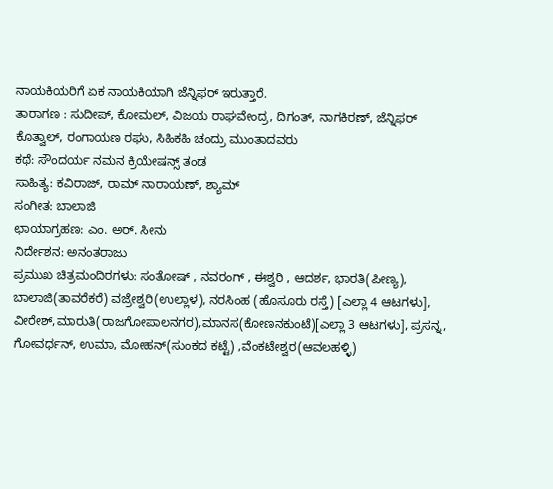ನಾಯಕಿಯರಿಗೆ ಏಕ ನಾಯಕಿಯಾಗಿ ಜೆನ್ನಿಫರ್ ಇರುತ್ತಾರೆ.
ತಾರಾಗಣ : ಸುದೀಪ್, ಕೋಮಲ್, ವಿಜಯ ರಾಘವೇಂದ್ರ, ದಿಗಂತ್, ನಾಗಕಿರಣ್, ಜೆನ್ನಿಫರ್ ಕೊತ್ವಾಲ್, ರಂಗಾಯಣ ರಘು, ಸಿಹಿಕಹಿ ಚಂದ್ರು ಮುಂತಾದವರು
ಕಥೆ: ಸೌಂದರ್ಯ ನಮನ ಕ್ರಿಯೇಷನ್ಸ್ ತಂಡ
ಸಾಹಿತ್ಯ: ಕವಿರಾಜ್, ರಾಮ್ ನಾರಾಯಣ್, ಶ್ಯಾಮ್
ಸಂಗೀತ: ಬಾಲಾಜಿ
ಛಾಯಾಗ್ರಹಣ: ಎಂ. ಅರ್. ಸೀನು
ನಿರ್ದೇಶನ: ಅನಂತರಾಜು
ಪ್ರಮುಖ ಚಿತ್ರಮಂದಿರಗಳು: ಸಂತೋಷ್ , ನವರಂಗ್ , ಈಶ್ವರಿ , ಆದರ್ಶ, ಭಾರತಿ(ಪೀಣ್ಯ), ಬಾಲಾಜಿ(ತಾವರೆಕರೆ) ವಜ್ರೇಶ್ವರಿ(ಉಲ್ಲಾಳ), ನರಸಿಂಹ (ಹೊಸೂರು ರಸ್ತೆ) [ಎಲ್ಲಾ 4 ಆಟಗಳು], ವೀರೇಶ್,ಮಾರುತಿ(ರಾಜಗೋಪಾಲನಗರ),ಮಾನಸ(ಕೋಣನಕುಂಟೆ)[ಎಲ್ಲಾ 3 ಆಟಗಳು], ಪ್ರಸನ್ನ, ಗೋವರ್ಧನ್, ಉಮಾ, ಮೋಹನ್(ಸುಂಕದ ಕಟ್ಟೆ) ,ವೆಂಕಟೇಶ್ವರ(ಆವಲಹಳ್ಳಿ)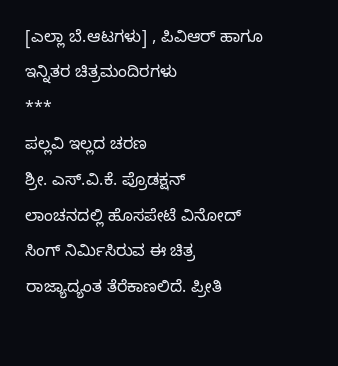[ಎಲ್ಲಾ ಬೆ.ಆಟಗಳು] , ಪಿವಿಆರ್ ಹಾಗೂ ಇನ್ನಿತರ ಚಿತ್ರಮಂದಿರಗಳು
***
ಪಲ್ಲವಿ ಇಲ್ಲದ ಚರಣ
ಶ್ರೀ. ಎಸ್.ವಿ.ಕೆ. ಪ್ರೊಡಕ್ಷನ್ ಲಾಂಚನದಲ್ಲಿ ಹೊಸಪೇಟೆ ವಿನೋದ್ ಸಿಂಗ್ ನಿರ್ಮಿಸಿರುವ ಈ ಚಿತ್ರ ರಾಜ್ಯಾದ್ಯಂತ ತೆರೆಕಾಣಲಿದೆ. ಪ್ರೀತಿ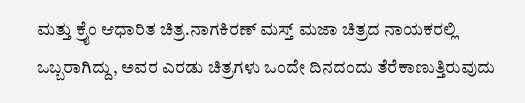ಮತ್ತು ಕ್ರೈಂ ಆಧಾರಿತ ಚಿತ್ರ.ನಾಗಕಿರಣ್ ಮಸ್ತ್ ಮಜಾ ಚಿತ್ರದ ನಾಯಕರಲ್ಲಿ ಒಬ್ಬರಾಗಿದ್ದು, ಅವರ ಎರಡು ಚಿತ್ರಗಳು ಒಂದೇ ದಿನದಂದು ತೆರೆಕಾಣುತ್ತಿರುವುದು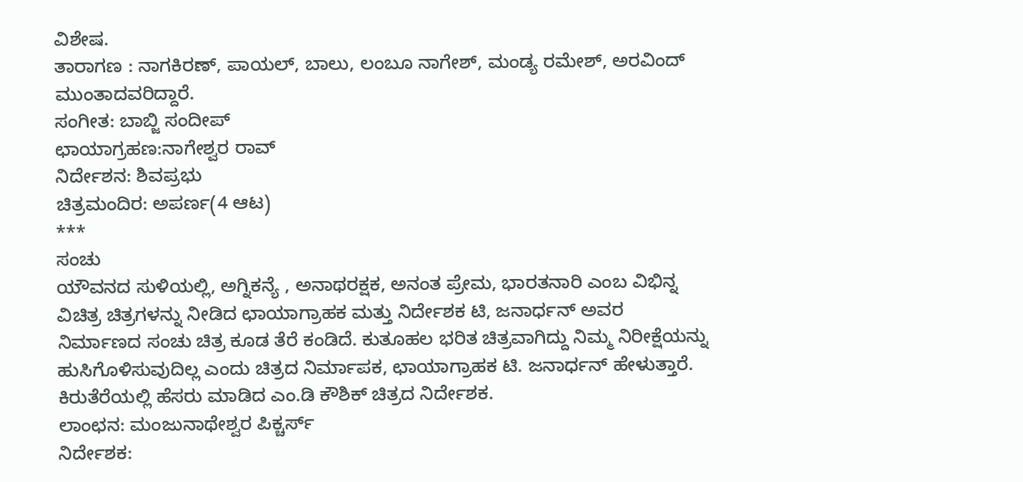ವಿಶೇಷ.
ತಾರಾಗಣ : ನಾಗಕಿರಣ್, ಪಾಯಲ್, ಬಾಲು, ಲಂಬೂ ನಾಗೇಶ್, ಮಂಡ್ಯ ರಮೇಶ್, ಅರವಿಂದ್ ಮುಂತಾದವರಿದ್ದಾರೆ.
ಸಂಗೀತ: ಬಾಬ್ಜಿ ಸಂದೀಪ್
ಛಾಯಾಗ್ರಹಣ:ನಾಗೇಶ್ವರ ರಾವ್
ನಿರ್ದೇಶನ: ಶಿವಪ್ರಭು
ಚಿತ್ರಮಂದಿರ: ಅಪರ್ಣ(4 ಆಟ)
***
ಸಂಚು
ಯೌವನದ ಸುಳಿಯಲ್ಲಿ, ಅಗ್ನಿಕನ್ಯೆ , ಅನಾಥರಕ್ಷಕ, ಅನಂತ ಪ್ರೇಮ, ಭಾರತನಾರಿ ಎಂಬ ವಿಭಿನ್ನ ವಿಚಿತ್ರ ಚಿತ್ರಗಳನ್ನು ನೀಡಿದ ಛಾಯಾಗ್ರಾಹಕ ಮತ್ತು ನಿರ್ದೇಶಕ ಟಿ, ಜನಾರ್ಧನ್ ಅವರ ನಿರ್ಮಾಣದ ಸಂಚು ಚಿತ್ರ ಕೂಡ ತೆರೆ ಕಂಡಿದೆ. ಕುತೂಹಲ ಭರಿತ ಚಿತ್ರವಾಗಿದ್ದು ನಿಮ್ಮ ನಿರೀಕ್ಷೆಯನ್ನು ಹುಸಿಗೊಳಿಸುವುದಿಲ್ಲ ಎಂದು ಚಿತ್ರದ ನಿರ್ಮಾಪಕ, ಛಾಯಾಗ್ರಾಹಕ ಟಿ. ಜನಾರ್ಧನ್ ಹೇಳುತ್ತಾರೆ. ಕಿರುತೆರೆಯಲ್ಲಿ ಹೆಸರು ಮಾಡಿದ ಎಂ.ಡಿ ಕೌಶಿಕ್ ಚಿತ್ರದ ನಿರ್ದೇಶಕ.
ಲಾಂಛನ: ಮಂಜುನಾಥೇಶ್ವರ ಪಿಕ್ಚರ್ಸ್
ನಿರ್ದೇಶಕ: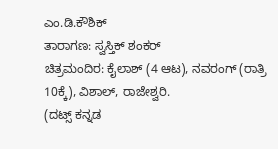ಎಂ.ಡಿ.ಕೌಶಿಕ್
ತಾರಾಗಣ: ಸ್ವಸ್ತಿಕ್ ಶಂಕರ್
ಚಿತ್ರಮಂದಿರ: ಕೈಲಾಶ್ (4 ಆಟ), ನವರಂಗ್ (ರಾತ್ರಿ 10ಕ್ಕೆ), ವಿಶಾಲ್, ರಾಜೇಶ್ವರಿ.
(ದಟ್ಸ್ ಕನ್ನಡ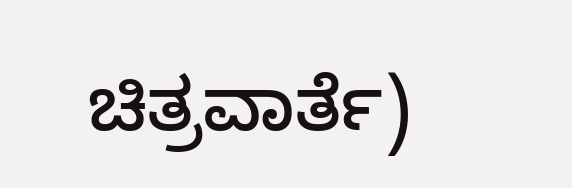ಚಿತ್ರವಾರ್ತೆ)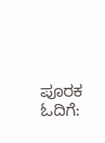ಪೂರಕ ಓದಿಗೆ: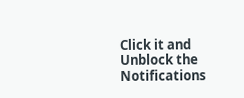Click it and Unblock the Notifications